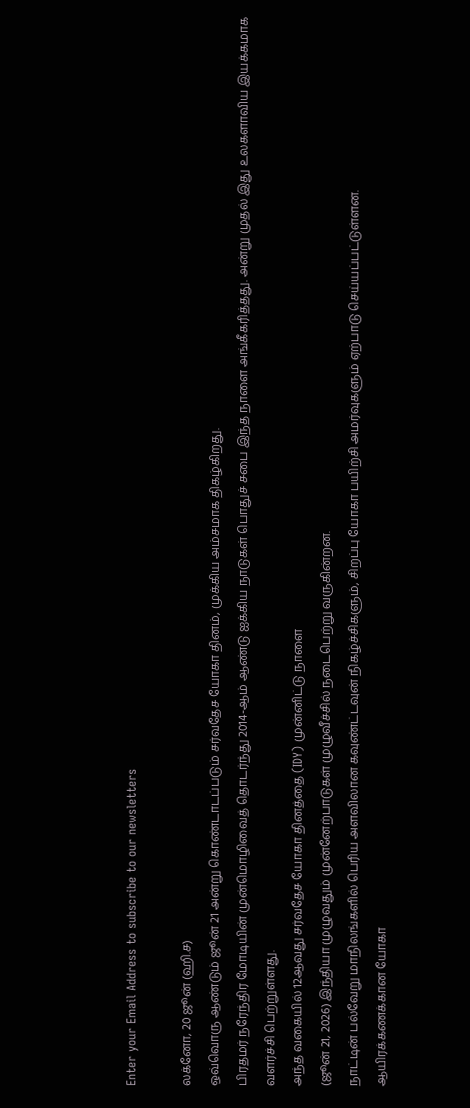Enter your Email Address to subscribe to our newsletters

லக்னோ, 20 ஜூன் (ஹி.ச)
ஒவ்வொரு ஆண்டும் ஜூன் 21 அன்று கொண்டாடப்படும் சர்வதேச யோகா தினம், முக்கிய அம்சமாக திகழ்கிறது.
பிரதமர் நரேந்திர மோடியின் முன்மொழிவைத் தொடர்ந்து 2014-ஆம் ஆண்டு ஐக்கிய நாடுகள் பொதுச் சபை இந்த நாளை அங்கீகரித்தது. அன்று முதல் இது உலகளாவிய இயக்கமாக வளர்ச்சி பெற்றுள்ளது.
அந்த வகையில் 12ஆவது சர்வதேச யோகா தினத்தை (IDY) முன்னிட்டு நாளை
(ஜூன் 21, 2026) இந்தியா முழுவதும் முன்னேற்பாடுகள் முழுவீச்சில் நடைபெற்று வருகின்றன.
நாட்டின் பல்வேறு மாநிலங்களில் பெரிய அளவிலான கவுண்ட்டவுன் நிகழ்ச்சிகளும், சிறப்பு யோகா பயிற்சி அமர்வுகளும் ஏற்பாடு செய்யப்பட்டுள்ளன.
ஆயிரக்கணக்கான யோகா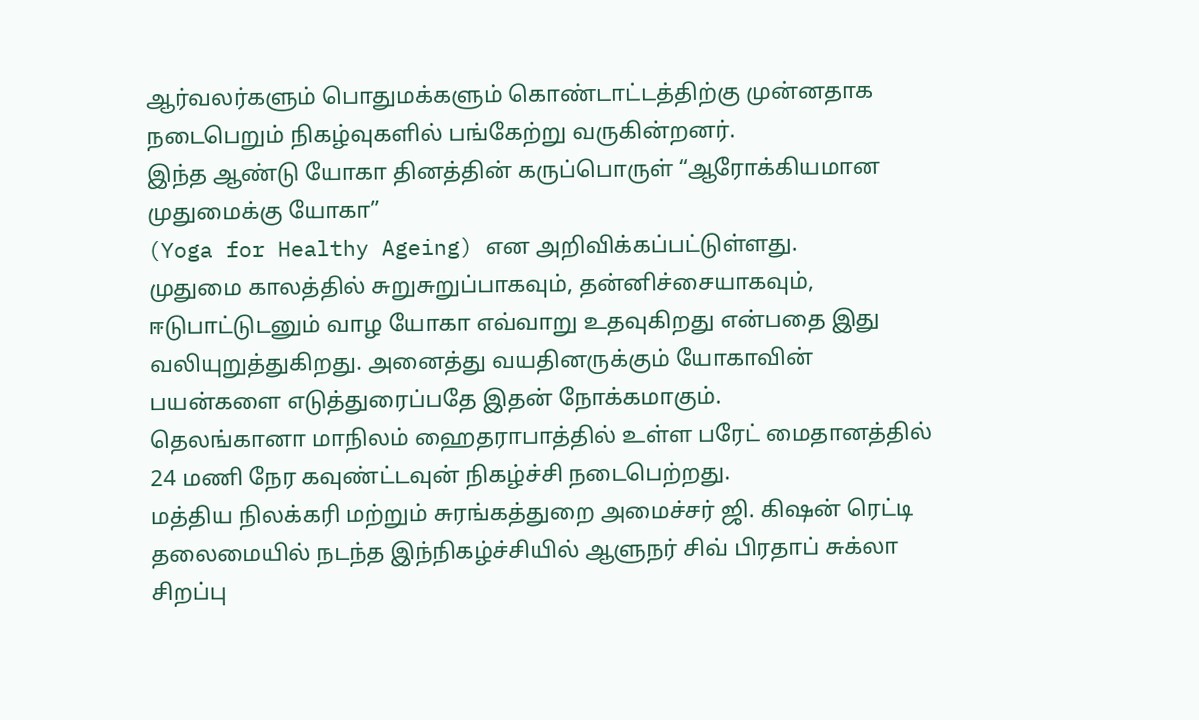ஆர்வலர்களும் பொதுமக்களும் கொண்டாட்டத்திற்கு முன்னதாக நடைபெறும் நிகழ்வுகளில் பங்கேற்று வருகின்றனர்.
இந்த ஆண்டு யோகா தினத்தின் கருப்பொருள் “ஆரோக்கியமான முதுமைக்கு யோகா”
(Yoga for Healthy Ageing) என அறிவிக்கப்பட்டுள்ளது.
முதுமை காலத்தில் சுறுசுறுப்பாகவும், தன்னிச்சையாகவும், ஈடுபாட்டுடனும் வாழ யோகா எவ்வாறு உதவுகிறது என்பதை இது வலியுறுத்துகிறது. அனைத்து வயதினருக்கும் யோகாவின் பயன்களை எடுத்துரைப்பதே இதன் நோக்கமாகும்.
தெலங்கானா மாநிலம் ஹைதராபாத்தில் உள்ள பரேட் மைதானத்தில் 24 மணி நேர கவுண்ட்டவுன் நிகழ்ச்சி நடைபெற்றது.
மத்திய நிலக்கரி மற்றும் சுரங்கத்துறை அமைச்சர் ஜி. கிஷன் ரெட்டி தலைமையில் நடந்த இந்நிகழ்ச்சியில் ஆளுநர் சிவ் பிரதாப் சுக்லா சிறப்பு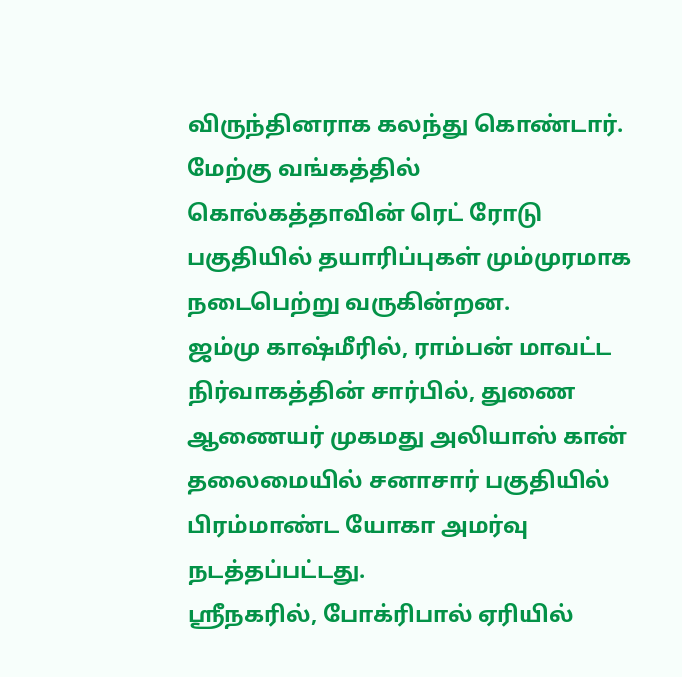விருந்தினராக கலந்து கொண்டார்.
மேற்கு வங்கத்தில் கொல்கத்தாவின் ரெட் ரோடு பகுதியில் தயாரிப்புகள் மும்முரமாக நடைபெற்று வருகின்றன.
ஜம்மு காஷ்மீரில், ராம்பன் மாவட்ட நிர்வாகத்தின் சார்பில், துணை ஆணையர் முகமது அலியாஸ் கான் தலைமையில் சனாசார் பகுதியில் பிரம்மாண்ட யோகா அமர்வு நடத்தப்பட்டது.
ஸ்ரீநகரில், போக்ரிபால் ஏரியில்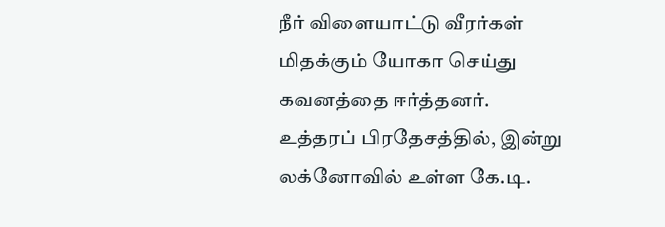நீர் விளையாட்டு வீரர்கள் மிதக்கும் யோகா செய்து கவனத்தை ஈர்த்தனர்.
உத்தரப் பிரதேசத்தில், இன்று லக்னோவில் உள்ள கே.டி.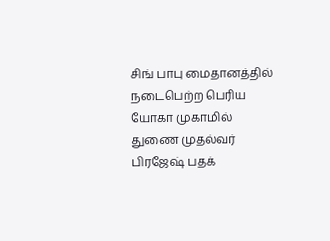சிங் பாபு மைதானத்தில் நடைபெற்ற பெரிய யோகா முகாமில் துணை முதல்வர் பிரஜேஷ் பதக்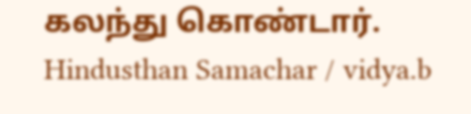கலந்து கொண்டார்.
Hindusthan Samachar / vidya.b